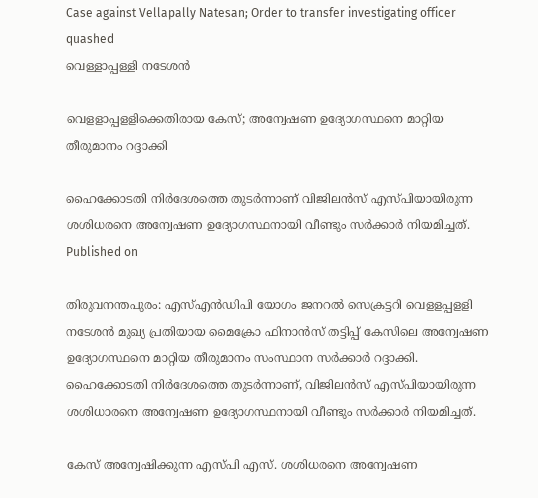Case against Vellapally Natesan; Order to transfer investigating officer quashed
വെള്ളാപ്പള്ളി നടേശൻ

വെളളാപ്പളളിക്കെതിരായ കേസ്; അന്വേഷണ ഉദ്യോഗസ്ഥനെ മാറ്റിയ തീരുമാനം റദ്ദാക്കി

ഹൈക്കോടതി നിർദേശത്തെ തുടർന്നാണ് വിജിലൻസ് എസ്പിയായിരുന്ന ശശിധരനെ അന്വേഷണ ഉദ്യോഗസ്ഥനായി വീണ്ടും സർക്കാർ നിയമിച്ചത്.
Published on

തിരുവനന്തപുരം: എസ്എൻഡിപി യോഗം ജനറൽ സെക്രട്ടറി വെളളപ്പളളി നടേശൻ മുഖ്യ പ്രതിയായ മൈക്രോ ഫിനാൻസ് തട്ടിപ്പ് കേസിലെ അന്വേഷണ ഉദ്യോഗസ്ഥനെ മാറ്റിയ തീരുമാനം സംസ്ഥാന സർക്കാർ റദ്ദാക്കി. ഹൈക്കോടതി നിർദേശത്തെ തുടർന്നാണ്, വിജിലൻസ് എസ്പിയായിരുന്ന ശശിധാരനെ അന്വേഷണ ഉദ്യോഗസ്ഥനായി വീണ്ടും സർക്കാർ നിയമിച്ചത്.

കേസ് അന്വേഷിക്കുന്ന എസ്പി എസ്. ശശിധരനെ അന്വേഷണ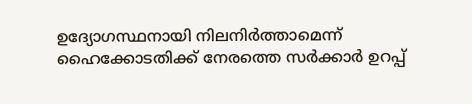ഉദ്യോഗസ്ഥനായി നിലനിർത്താമെന്ന് ഹൈക്കോടതിക്ക് നേരത്തെ സർക്കാർ ഉറപ്പ്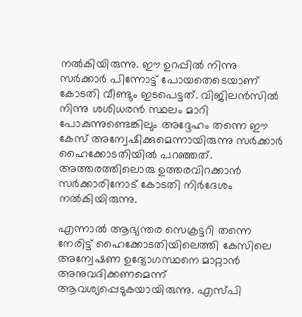നൽകിയിരുന്നു. ഈ ഉറപ്പിൽ നിന്നു സർക്കാർ പിന്നോട്ട് പോയതെടെയാണ് കോടതി വീണ്ടും ഇടപെട്ടത്. വിജിലൻസിൽ നിന്നു ശശിധരൻ സ്ഥലം മാറി പോകുന്നുണ്ടെങ്കിലും അദ്ദേഹം തന്നെ ഈ കേസ് അന്വേഷിക്കുമെന്നായിരുന്നു സർക്കാർ ഹൈക്കോടതിയിൽ പറഞ്ഞത്. അത്തരത്തിലൊരു ഉത്തരവിറക്കാൻ സർക്കാരിനോട് കോടതി നിർദേശം നൽകിയിരുന്നു.

എന്നാൽ‌ ആഭ്യന്തര സെക്രട്ടറി തന്നെ നേരിട്ട് ഹൈക്കോടതിയിലെത്തി കേസിലെ അന്വേഷണ ഉദ്യോഗസ്ഥനെ മാറ്റാൻ അനുവദിക്കണമെന്ന് ആവശ്യപ്പെടുകയായിരുന്നു. എസ്പി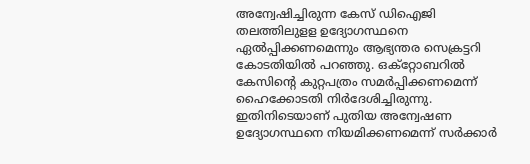അന്വേഷിച്ചിരുന്ന കേസ് ഡിഐജി തലത്തിലുളള ഉദ്യോഗസ്ഥനെ ഏൽപ്പിക്കണമെന്നും ആഭ്യന്തര സെക്രട്ടറി കോടതിയിൽ പറഞ്ഞു. ഒക്‌റ്റോബറിൽ കേസിന്‍റെ കുറ്റപത്രം സമർപ്പിക്കണമെന്ന് ഹൈക്കോടതി നിർദേശിച്ചിരുന്നു. ഇതിനിടെയാണ് പുതിയ അന്വേഷണ ഉദ്യോഗസ്ഥനെ നിയമിക്കണമെന്ന് സർക്കാർ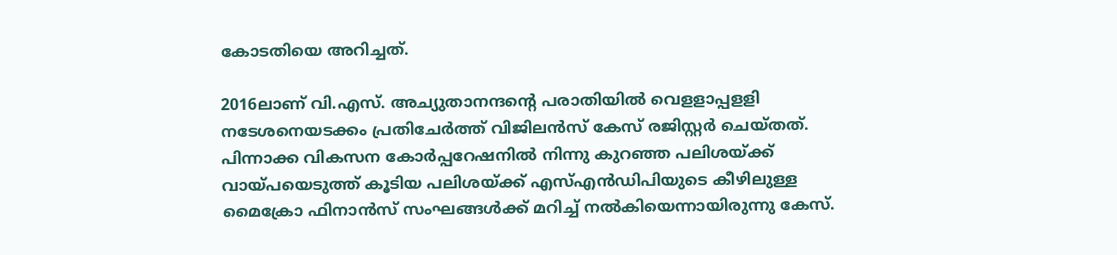കോടതിയെ അറിച്ചത്.

2016ലാണ് വി.എസ്. അച്യുതാനന്ദന്‍റെ പരാതിയിൽ വെളളാപ്പളളി നടേശനെയടക്കം പ്രതിചേർത്ത് വിജിലൻ‌സ് കേസ് രജിസ്റ്റർ ചെയ്തത്. പിന്നാക്ക വികസന കോർപ്പറേഷനിൽ നിന്നു കുറഞ്ഞ പലിശയ്ക്ക് വായ്പയെടുത്ത് കൂടിയ പലിശയ്ക്ക് എസ്എൻഡിപിയുടെ കീഴിലുള്ള മൈക്രോ ഫിനാൻസ് സംഘങ്ങൾക്ക് മറിച്ച് നൽകിയെന്നായിരുന്നു കേസ്.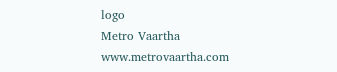logo
Metro Vaartha
www.metrovaartha.com